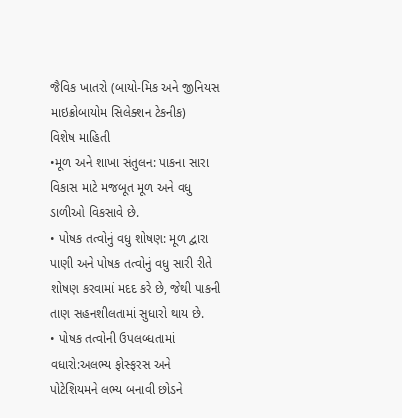જૈવિક ખાતરો (બાયો-મિક અને જીનિયસ માઇક્રોબાયોમ સિલેક્શન ટેકનીક)
વિશેષ માહિતી
•મૂળ અને શાખા સંતુલન: પાકના સારા વિકાસ માટે મજબૂત મૂળ અને વધુ ડાળીઓ વિકસાવે છે.
• પોષક તત્વોનું વધુ શોષણ: મૂળ દ્વારા પાણી અને પોષક તત્વોનું વધુ સારી રીતે શોષણ કરવામાં મદદ કરે છે, જેથી પાકની તાણ સહનશીલતામાં સુધારો થાય છે.
• પોષક તત્વોની ઉપલબ્ધતામાં વધારો:અલભ્ય ફોસ્ફરસ અને પોટેશિયમને લભ્ય બનાવી છોડને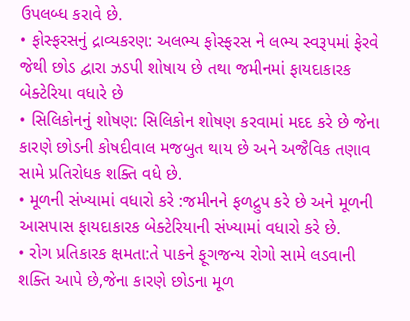ઉપલબ્ધ કરાવે છે.
• ફોસ્ફરસનું દ્રાવ્યકરણ: અલભ્ય ફોસ્ફરસ ને લભ્ય સ્વરૂપમાં ફેરવે જેથી છોડ દ્વારા ઝડપી શોષાય છે તથા જમીનમાં ફાયદાકારક બેક્ટેરિયા વધારે છે
• સિલિકોનનું શોષણ: સિલિકોન શોષણ કરવામાં મદદ કરે છે જેના કારણે છોડની કોષદીવાલ મજબુત થાય છે અને અજૈવિક તણાવ સામે પ્રતિરોધક શક્તિ વધે છે.
• મૂળની સંખ્યામાં વધારો કરે :જમીનને ફળદ્રુપ કરે છે અને મૂળની આસપાસ ફાયદાકારક બેક્ટેરિયાની સંખ્યામાં વધારો કરે છે.
• રોગ પ્રતિકારક ક્ષમતા:તે પાકને ફૂગજન્ય રોગો સામે લડવાની શક્તિ આપે છે,જેના કારણે છોડના મૂળ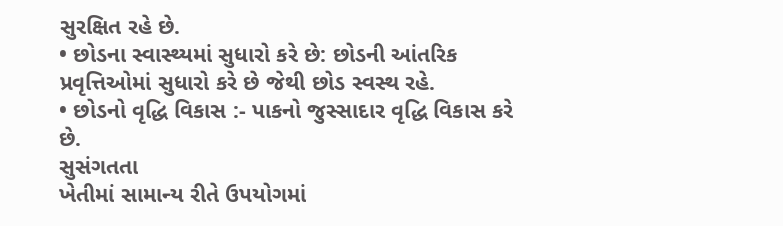સુરક્ષિત રહે છે.
• છોડના સ્વાસ્થ્યમાં સુધારો કરે છે: છોડની આંતરિક પ્રવૃત્તિઓમાં સુધારો કરે છે જેથી છોડ સ્વસ્થ રહે.
• છોડનો વૃદ્ધિ વિકાસ :- પાકનો જુસ્સાદાર વૃદ્ધિ વિકાસ કરે છે.
સુસંગતતા
ખેતીમાં સામાન્ય રીતે ઉપયોગમાં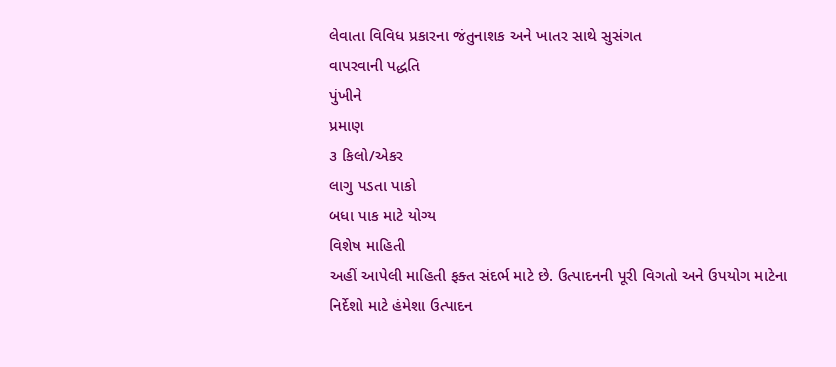લેવાતા વિવિધ પ્રકારના જંતુનાશક અને ખાતર સાથે સુસંગત
વાપરવાની પદ્ધતિ
પુંખીને
પ્રમાણ
૩ કિલો/એકર
લાગુ પડતા પાકો
બધા પાક માટે યોગ્ય
વિશેષ માહિતી
અહીં આપેલી માહિતી ફક્ત સંદર્ભ માટે છે. ઉત્પાદનની પૂરી વિગતો અને ઉપયોગ માટેના નિર્દેશો માટે હંમેશા ઉત્પાદન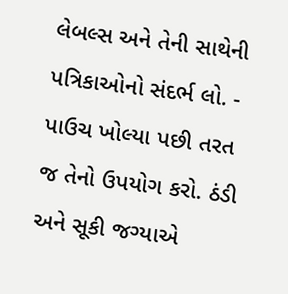લેબલ્સ અને તેની સાથેની પત્રિકાઓનો સંદર્ભ લો. - પાઉચ ખોલ્યા પછી તરત જ તેનો ઉપયોગ કરો. ઠંડી અને સૂકી જગ્યાએ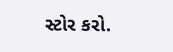સ્ટોર કરો.